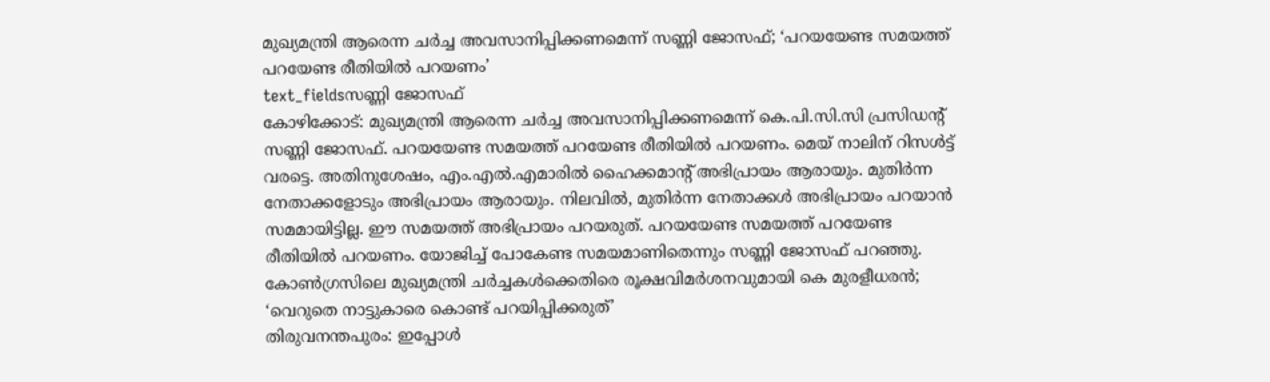മുഖ്യമന്ത്രി ആരെന്ന ചർച്ച അവസാനിപ്പിക്കണമെന്ന് സണ്ണി ജോസഫ്; ‘പറയയേണ്ട സമയത്ത് പറയേണ്ട രീതിയിൽ പറയണം’
text_fieldsസണ്ണി ജോസഫ്
കോഴിക്കോട്: മുഖ്യമന്ത്രി ആരെന്ന ചർച്ച അവസാനിപ്പിക്കണമെന്ന് കെ.പി.സി.സി പ്രസിഡന്റ് സണ്ണി ജോസഫ്. പറയയേണ്ട സമയത്ത് പറയേണ്ട രീതിയിൽ പറയണം. മെയ് നാലിന് റിസൾട്ട് വരട്ടെ. അതിനുശേഷം, എം.എൽ.എമാരിൽ ഹൈക്കമാന്റ് അഭിപ്രായം ആരായും. മുതിർന്ന നേതാക്കളോടും അഭിപ്രായം ആരായും. നിലവിൽ, മുതിർന്ന നേതാക്കൾ അഭിപ്രായം പറയാൻ സമമായിട്ടില്ല. ഈ സമയത്ത് അഭിപ്രായം പറയരുത്. പറയയേണ്ട സമയത്ത് പറയേണ്ട രീതിയിൽ പറയണം. യോജിച്ച് പോകേണ്ട സമയമാണിതെന്നും സണ്ണി ജോസഫ് പറഞ്ഞു.
കോൺഗ്രസിലെ മുഖ്യമന്ത്രി ചർച്ചകൾക്കെതിരെ രൂക്ഷവിമർശനവുമായി കെ മുരളീധരൻ; ‘വെറുതെ നാട്ടുകാരെ കൊണ്ട് പറയിപ്പിക്കരുത്’
തിരുവനന്തപുരം: ഇപ്പോൾ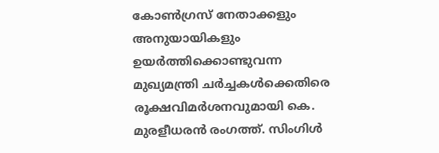കോൺഗ്രസ് നേതാക്കളും അനുയായികളും ഉയർത്തിക്കൊണ്ടുവന്ന മുഖ്യമന്ത്രി ചർച്ചകൾക്കെതിരെ രൂക്ഷവിമർശനവുമായി കെ. മുരളീധരൻ രംഗത്ത്. സിംഗിൾ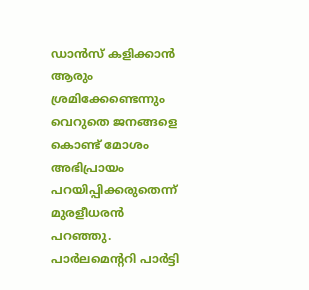ഡാൻസ് കളിക്കാൻ ആരും ശ്രമിക്കേണ്ടെന്നും വെറുതെ ജനങ്ങളെ കൊണ്ട് മോശം അഭിപ്രായം പറയിപ്പിക്കരുതെന്ന് മുരളീധരൻ പറഞ്ഞു. പാർലമെന്ററി പാർട്ടി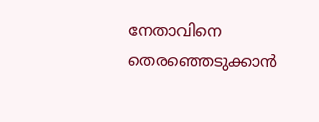നേതാവിനെ തെരഞ്ഞെടുക്കാൻ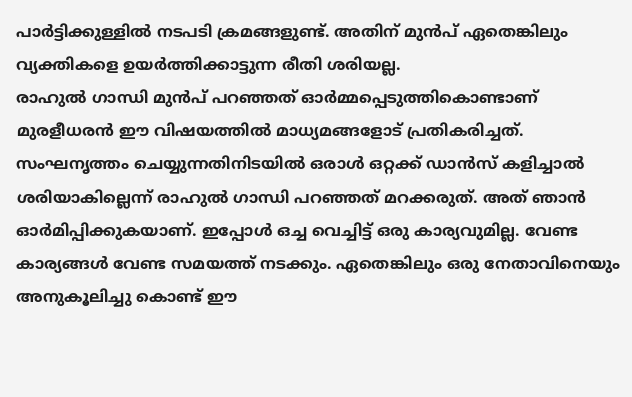പാർട്ടിക്കുള്ളിൽ നടപടി ക്രമങ്ങളുണ്ട്. അതിന് മുൻപ് ഏതെങ്കിലും വ്യക്തികളെ ഉയർത്തിക്കാട്ടുന്ന രീതി ശരിയല്ല.
രാഹുൽ ഗാന്ധി മുൻപ് പറഞ്ഞത് ഓർമ്മപ്പെടുത്തികൊണ്ടാണ് മുരളീധരൻ ഈ വിഷയത്തിൽ മാധ്യമങ്ങളോട് പ്രതികരിച്ചത്. സംഘനൃത്തം ചെയ്യുന്നതിനിടയിൽ ഒരാൾ ഒറ്റക്ക് ഡാൻസ് കളിച്ചാൽ ശരിയാകില്ലെന്ന് രാഹുൽ ഗാന്ധി പറഞ്ഞത് മറക്കരുത്. അത് ഞാൻ ഓർമിപ്പിക്കുകയാണ്. ഇപ്പോൾ ഒച്ച വെച്ചിട്ട് ഒരു കാര്യവുമില്ല. വേണ്ട കാര്യങ്ങൾ വേണ്ട സമയത്ത് നടക്കും. ഏതെങ്കിലും ഒരു നേതാവിനെയും അനുകൂലിച്ചു കൊണ്ട് ഈ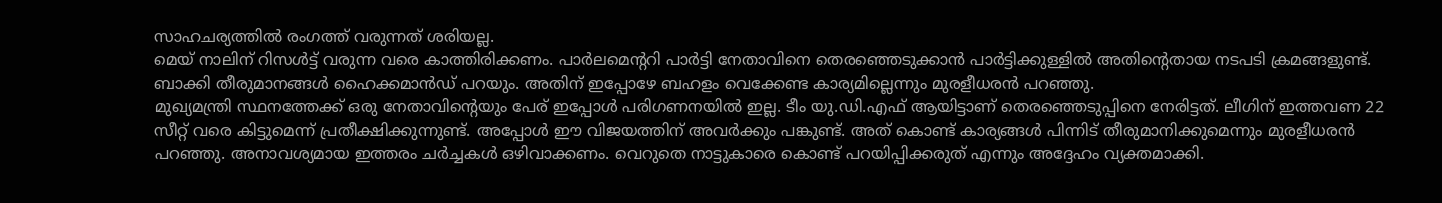സാഹചര്യത്തിൽ രംഗത്ത് വരുന്നത് ശരിയല്ല.
മെയ് നാലിന് റിസൾട്ട് വരുന്ന വരെ കാത്തിരിക്കണം. പാർലമെന്ററി പാർട്ടി നേതാവിനെ തെരഞ്ഞെടുക്കാൻ പാർട്ടിക്കുള്ളിൽ അതിന്റെതായ നടപടി ക്രമങ്ങളുണ്ട്. ബാക്കി തീരുമാനങ്ങൾ ഹൈക്കമാൻഡ് പറയും. അതിന് ഇപ്പോഴേ ബഹളം വെക്കേണ്ട കാര്യമില്ലെന്നും മുരളീധരൻ പറഞ്ഞു.
മുഖ്യമന്ത്രി സ്ഥനത്തേക്ക് ഒരു നേതാവിന്റെയും പേര് ഇപ്പോൾ പരിഗണനയിൽ ഇല്ല. ടീം യു.ഡി.എഫ് ആയിട്ടാണ് തെരഞ്ഞെടുപ്പിനെ നേരിട്ടത്. ലീഗിന് ഇത്തവണ 22 സീറ്റ് വരെ കിട്ടുമെന്ന് പ്രതീക്ഷിക്കുന്നുണ്ട്. അപ്പോൾ ഈ വിജയത്തിന് അവർക്കും പങ്കുണ്ട്. അത് കൊണ്ട് കാര്യങ്ങൾ പിന്നിട് തീരുമാനിക്കുമെന്നും മുരളീധരൻ പറഞ്ഞു. അനാവശ്യമായ ഇത്തരം ചർച്ചകൾ ഒഴിവാക്കണം. വെറുതെ നാട്ടുകാരെ കൊണ്ട് പറയിപ്പിക്കരുത് എന്നും അദ്ദേഹം വ്യക്തമാക്കി.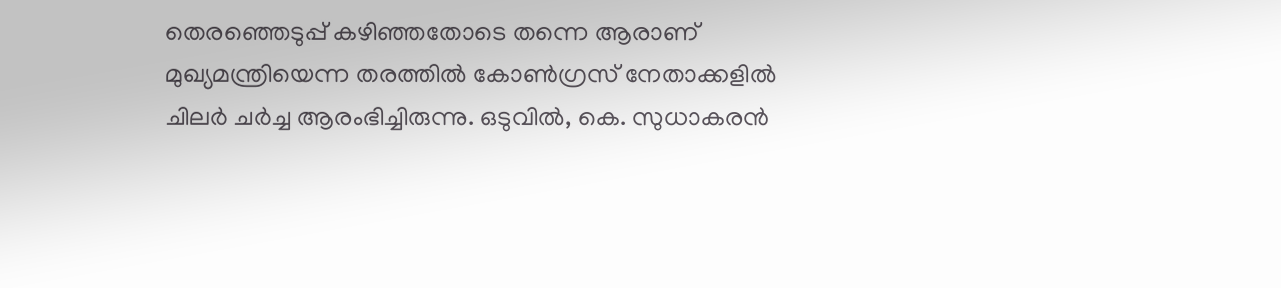തെരഞ്ഞെടുപ്പ് കഴിഞ്ഞതോടെ തന്നെ ആരാണ് മുഖ്യമന്ത്രിയെന്ന തരത്തിൽ കോൺഗ്രസ് നേതാക്കളിൽ ചിലർ ചർച്ച ആരംഭിച്ചിരുന്നു. ഒടുവിൽ, കെ. സുധാകരൻ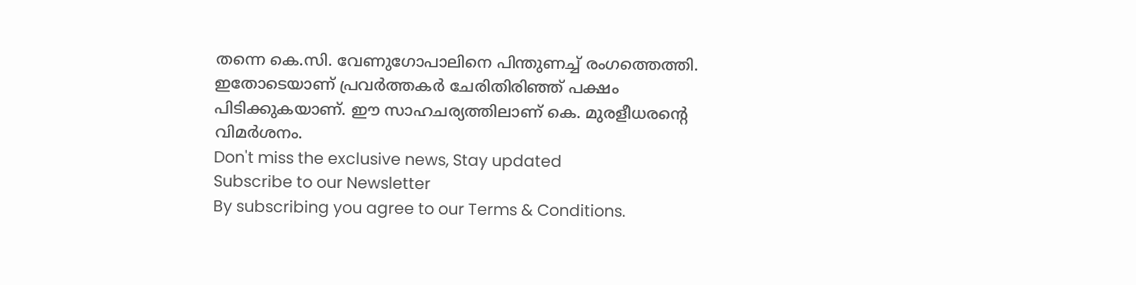തന്നെ കെ.സി. വേണുഗോപാലിനെ പിന്തുണച്ച് രംഗത്തെത്തി. ഇതോടെയാണ് പ്രവർത്തകർ ചേരിതിരിഞ്ഞ് പക്ഷം പിടിക്കുകയാണ്. ഈ സാഹചര്യത്തിലാണ് കെ. മുരളീധരന്റെ വിമർശനം.
Don't miss the exclusive news, Stay updated
Subscribe to our Newsletter
By subscribing you agree to our Terms & Conditions.